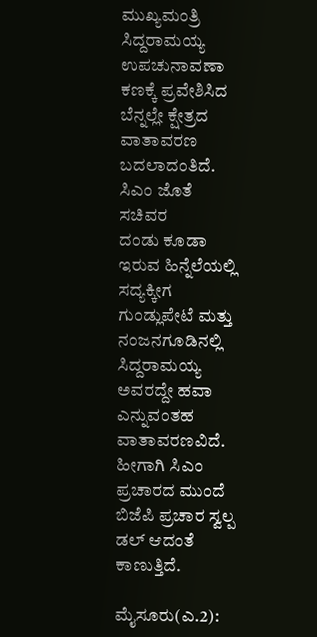ಮುಖ್ಯಮಂತ್ರಿ ಸಿದ್ದರಾಮಯ್ಯ ಉಪಚುನಾವಣಾ ಕಣಕ್ಕೆ ಪ್ರವೇಶಿಸಿದ ಬೆನ್ನಲ್ಲೇ ಕ್ಷೇತ್ರದ ವಾತಾವರಣ ಬದಲಾದಂತಿದೆ. ಸಿಎಂ ಜೊತೆ ಸಚಿವರ ದಂಡು ‌ಕೂಡಾ ಇರುವ ಹಿನ್ನೆಲೆಯಲ್ಲಿ ಸದ್ಯಕ್ಕೀಗ ಗುಂಡ್ಲುಪೇಟೆ ಮತ್ತು ನಂಜನಗೂಡಿನಲ್ಲಿ ಸಿದ್ದರಾಮಯ್ಯ ಅವರದ್ದೇ ಹವಾ ಎನ್ನುವಂತಹ ವಾತಾವರಣವಿದೆ. ಹೀಗಾಗಿ ಸಿಎಂ ಪ್ರಚಾರದ ಮುಂದೆ ಬಿಜೆಪಿ ಪ್ರಚಾರ ಸ್ವಲ್ಪ ಡಲ್ ಆದಂತೆ ಕಾಣುತ್ತಿದೆ.

ಮೈಸೂರು(ಎ.2):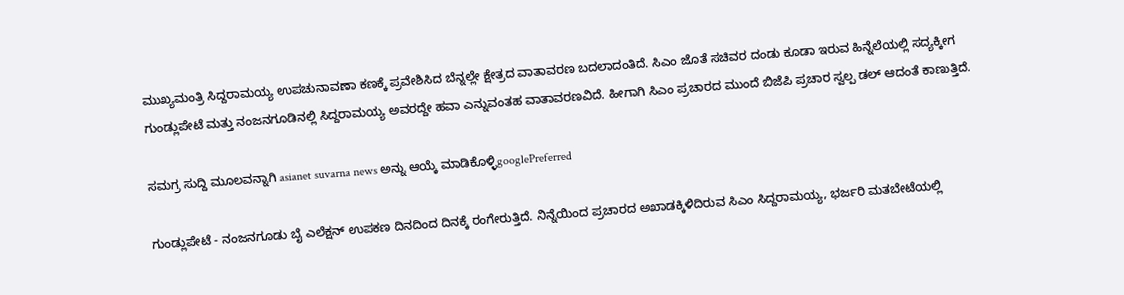ಮುಖ್ಯಮಂತ್ರಿ ಸಿದ್ದರಾಮಯ್ಯ ಉಪಚುನಾವಣಾ ಕಣಕ್ಕೆ ಪ್ರವೇಶಿಸಿದ ಬೆನ್ನಲ್ಲೇ ಕ್ಷೇತ್ರದ ವಾತಾವರಣ ಬದಲಾದಂತಿದೆ. ಸಿಎಂ ಜೊತೆ ಸಚಿವರ ದಂಡು ‌ಕೂಡಾ ಇರುವ ಹಿನ್ನೆಲೆಯಲ್ಲಿ ಸದ್ಯಕ್ಕೀಗ ಗುಂಡ್ಲುಪೇಟೆ ಮತ್ತು ನಂಜನಗೂಡಿನಲ್ಲಿ ಸಿದ್ದರಾಮಯ್ಯ ಅವರದ್ದೇ ಹವಾ ಎನ್ನುವಂತಹ ವಾತಾವರಣವಿದೆ. ಹೀಗಾಗಿ ಸಿಎಂ ಪ್ರಚಾರದ ಮುಂದೆ ಬಿಜೆಪಿ ಪ್ರಚಾರ ಸ್ವಲ್ಪ ಡಲ್ ಆದಂತೆ ಕಾಣುತ್ತಿದೆ.

ಸಮಗ್ರ ಸುದ್ದಿ ಮೂಲವನ್ನಾಗಿ asianet suvarna news ಅನ್ನು ಆಯ್ಕೆ ಮಾಡಿಕೊಳ್ಳಿgooglePreferred

ಗುಂಡ್ಲುಪೇಟೆ - ನಂಜನಗೂಡು ಬೈ ಎಲೆಕ್ಷನ್ ಉಪಕಣ ದಿನದಿಂದ ದಿನಕ್ಕೆ ರಂಗೇರುತ್ತಿದೆ. ನಿನ್ನೆಯಿಂದ ಪ್ರಚಾರದ ಅಖಾಡಕ್ಕಿಳಿದಿರುವ ಸಿಎಂ ಸಿದ್ದರಾಮಯ್ಯ, ಭರ್ಜರಿ ಮತಬೇಟೆಯಲ್ಲಿ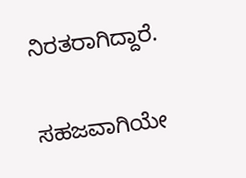ನಿರತರಾಗಿದ್ದಾರೆ.

ಸಹಜವಾಗಿಯೇ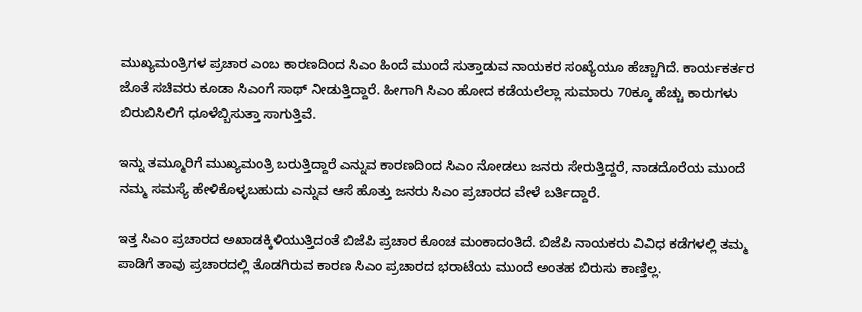ಮುಖ್ಯಮಂತ್ರಿಗಳ ಪ್ರಚಾರ ಎಂಬ ಕಾರಣದಿಂದ ಸಿಎಂ ಹಿಂದೆ ಮುಂದೆ ಸುತ್ತಾಡುವ ನಾಯಕರ ಸಂಖ್ಯೆಯೂ ಹೆಚ್ಚಾಗಿದೆ. ಕಾರ್ಯಕರ್ತರ ಜೊತೆ ಸಚಿವರು ಕೂಡಾ ಸಿಎಂಗೆ ಸಾಥ್ ನೀಡುತ್ತಿದ್ದಾರೆ. ಹೀಗಾಗಿ ಸಿಎಂ ಹೋದ ಕಡೆಯಲೆಲ್ಲಾ ಸುಮಾರು 70ಕ್ಕೂ ಹೆಚ್ಚು ಕಾರುಗಳು ಬಿರುಬಿಸಿಲಿಗೆ ಧೂಳೆಬ್ಬಿಸುತ್ತಾ ಸಾಗುತ್ತಿವೆ.

ಇನ್ನು ತಮ್ಮೂರಿಗೆ ಮುಖ್ಯಮಂತ್ರಿ ಬರುತ್ತಿದ್ದಾರೆ ಎನ್ನುವ ಕಾರಣದಿಂದ ಸಿಎಂ ನೋಡಲು ಜನರು ಸೇರುತ್ತಿದ್ದರೆ, ನಾಡದೊರೆಯ ಮುಂದೆ ನಮ್ಮ ಸಮಸ್ಯೆ ಹೇಳಿಕೊಳ್ಳಬಹುದು ಎನ್ನುವ ಆಸೆ ಹೊತ್ತು ಜನರು ಸಿಎಂ ಪ್ರಚಾರದ ವೇಳೆ ಬರ್ತಿದ್ದಾರೆ.

ಇತ್ತ ಸಿಎಂ ಪ್ರಚಾರದ ಅಖಾಡಕ್ಕಿಳಿಯುತ್ತಿದಂತೆ ಬಿಜೆಪಿ ಪ್ರಚಾರ ಕೊಂಚ ಮಂಕಾದಂತಿದೆ. ಬಿಜೆಪಿ ನಾಯಕರು ವಿವಿಧ ಕಡೆಗಳಲ್ಲಿ ತಮ್ಮ ಪಾಡಿಗೆ ತಾವು ಪ್ರಚಾರದಲ್ಲಿ ತೊಡಗಿರುವ ಕಾರಣ ಸಿಎಂ ಪ್ರಚಾರದ ಭರಾಟೆಯ ಮುಂದೆ ಅಂತಹ ಬಿರುಸು ಕಾಣ್ತಿಲ್ಲ.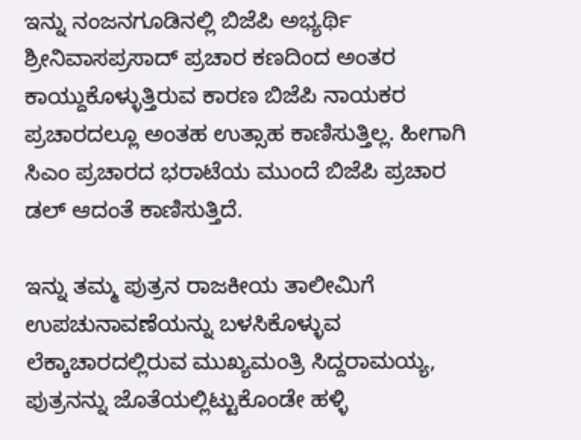ಇನ್ನು ನಂಜನಗೂಡಿನಲ್ಲಿ ಬಿಜೆಪಿ ಅಭ್ಯರ್ಥಿ ಶ್ರೀನಿವಾಸಪ್ರಸಾದ್ ಪ್ರಚಾರ ಕಣದಿಂದ ಅಂತರ ಕಾಯ್ದುಕೊಳ್ಳುತ್ತಿರುವ ಕಾರಣ ಬಿಜೆಪಿ ನಾಯಕರ ಪ್ರಚಾರದಲ್ಲೂ ಅಂತಹ ಉತ್ಸಾಹ ಕಾಣಿಸುತ್ತಿಲ್ಲ. ಹೀಗಾಗಿ ಸಿಎಂ ಪ್ರಚಾರದ ಭರಾಟೆಯ ಮುಂದೆ ಬಿಜೆಪಿ ಪ್ರಚಾರ ಡಲ್ ಆದಂತೆ ಕಾಣಿಸುತ್ತಿದೆ.

ಇನ್ನು ತಮ್ಮ ಪುತ್ರನ ರಾಜಕೀಯ ತಾಲೀಮಿಗೆ ಉಪಚುನಾವಣೆಯನ್ನು ಬಳಸಿಕೊಳ್ಳುವ ಲೆಕ್ಕಾಚಾರದಲ್ಲಿರುವ ಮುಖ್ಯಮಂತ್ರಿ ಸಿದ್ದರಾಮಯ್ಯ, ಪುತ್ರನನ್ನು ಜೊತೆಯಲ್ಲಿಟ್ಟುಕೊಂಡೇ ಹಳ್ಳಿ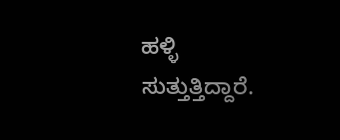ಹಳ್ಳಿ ಸುತ್ತುತ್ತಿದ್ದಾರೆ.